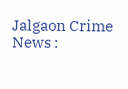Jalgaon Crime News :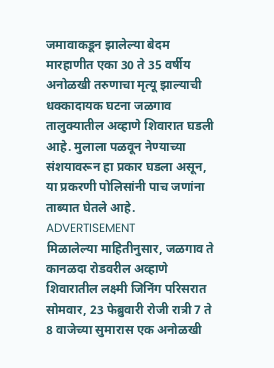जमावाकडून झालेल्या बेदम मारहाणीत एका 30 ते 35 वर्षीय अनोळखी तरुणाचा मृत्यू झाल्याची धक्कादायक घटना जळगाव तालुक्यातील अव्हाणे शिवारात घडली आहे. मुलाला पळवून नेण्याच्या संशयावरून हा प्रकार घडला असून, या प्रकरणी पोलिसांनी पाच जणांना ताब्यात घेतले आहे.
ADVERTISEMENT
मिळालेल्या माहितीनुसार, जळगाव ते कानळदा रोडवरील अव्हाणे शिवारातील लक्ष्मी जिनिंग परिसरात सोमवार, 23 फेब्रुवारी रोजी रात्री 7 ते 8 वाजेच्या सुमारास एक अनोळखी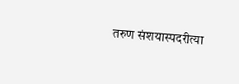तरुण संशयास्पदरीत्या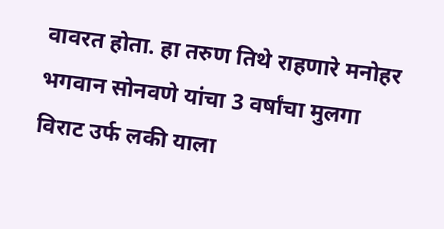वावरत होता. हा तरुण तिथे राहणारे मनोहर भगवान सोनवणे यांचा 3 वर्षांचा मुलगा विराट उर्फ लकी याला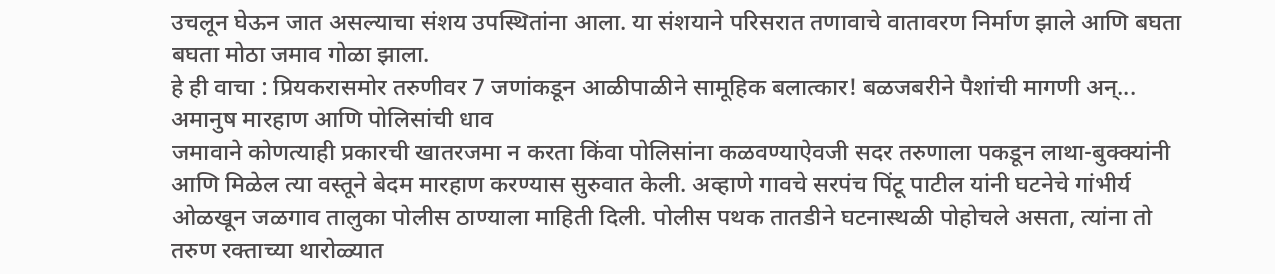उचलून घेऊन जात असल्याचा संशय उपस्थितांना आला. या संशयाने परिसरात तणावाचे वातावरण निर्माण झाले आणि बघता बघता मोठा जमाव गोळा झाला.
हे ही वाचा : प्रियकरासमोर तरुणीवर 7 जणांकडून आळीपाळीने सामूहिक बलात्कार! बळजबरीने पैशांची मागणी अन्...
अमानुष मारहाण आणि पोलिसांची धाव
जमावाने कोणत्याही प्रकारची खातरजमा न करता किंवा पोलिसांना कळवण्याऐवजी सदर तरुणाला पकडून लाथा-बुक्क्यांनी आणि मिळेल त्या वस्तूने बेदम मारहाण करण्यास सुरुवात केली. अव्हाणे गावचे सरपंच पिंटू पाटील यांनी घटनेचे गांभीर्य ओळखून जळगाव तालुका पोलीस ठाण्याला माहिती दिली. पोलीस पथक तातडीने घटनास्थळी पोहोचले असता, त्यांना तो तरुण रक्ताच्या थारोळ्यात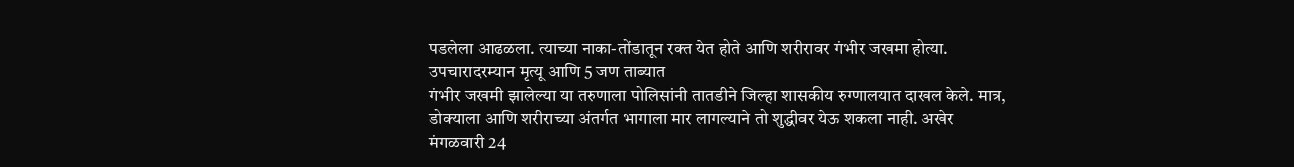पडलेला आढळला. त्याच्या नाका-तोंडातून रक्त येत होते आणि शरीरावर गंभीर जखमा होत्या.
उपचारादरम्यान मृत्यू आणि 5 जण ताब्यात
गंभीर जखमी झालेल्या या तरुणाला पोलिसांनी तातडीने जिल्हा शासकीय रुग्णालयात दाखल केले. मात्र, डोक्याला आणि शरीराच्या अंतर्गत भागाला मार लागल्याने तो शुद्धीवर येऊ शकला नाही. अखेर मंगळवारी 24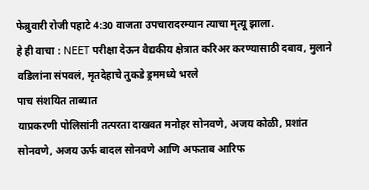फेब्रुवारी रोजी पहाटे 4:30 वाजता उपचारादरम्यान त्याचा मृत्यू झाला.
हे ही वाचा : NEET परीक्षा देऊन वैद्यकीय क्षेत्रात करिअर करण्यासाठी दबाव, मुलाने वडिलांना संपवलं, मृतदेहाचे तुकडे ड्रममध्ये भरले
पाच संशयित ताब्यात
याप्रकरणी पोलिसांनी तत्परता दाखवत मनोहर सोनवणे, अजय कोळी, प्रशांत सोनवणे, अजय ऊर्फ बादल सोनवणे आणि अफताब आरिफ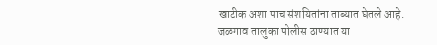खाटीक अशा पाच संशयितांना ताब्यात घेतले आहे. जळगाव तालुका पोलीस ठाण्यात या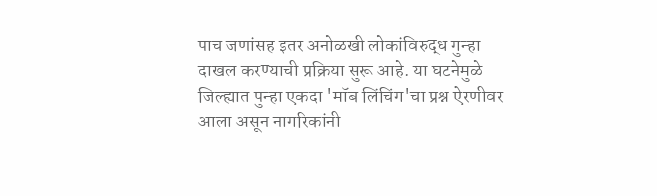पाच जणांसह इतर अनोळखी लोकांविरुद्ध गुन्हा दाखल करण्याची प्रक्रिया सुरू आहे. या घटनेमुळे जिल्ह्यात पुन्हा एकदा 'मॉब लिंचिंग'चा प्रश्न ऐरणीवर आला असून नागरिकांनी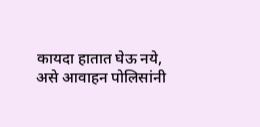कायदा हातात घेऊ नये, असे आवाहन पोलिसांनी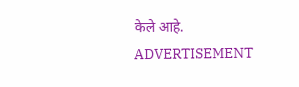केले आहे.
ADVERTISEMENT